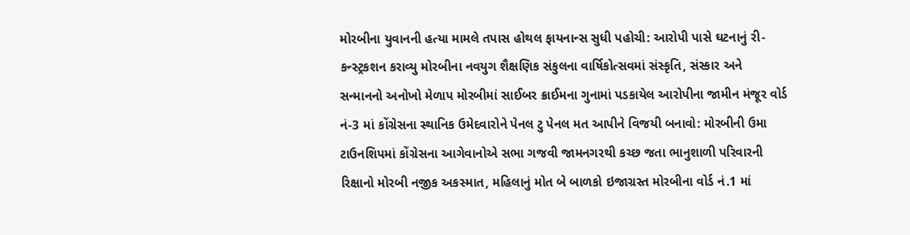મોરબીના યુવાનની હત્યા મામલે તપાસ હોથલ ફાયનાન્સ સુધી પહોચી: આરોપી પાસે ઘટનાનું રી-કન્સ્ટ્રકશન કરાવ્યુ મોરબીના નવયુગ શૈક્ષણિક સંકુલના વાર્ષિકોત્સવમાં સંસ્કૃતિ, સંસ્કાર અને સન્માનનો અનોખો મેળાપ મોરબીમાં સાઈબર ક્રાઈમના ગુનામાં પડકાયેલ આરોપીના જામીન મંજૂર વોર્ડ નં-3 માં કોંગ્રેસના સ્થાનિક ઉમેદવારોને પેનલ ટુ પેનલ મત આપીને વિજયી બનાવો: મોરબીની ઉમા ટાઉનશિપમાં કોંગ્રેસના આગેવાનોએ સભા ગજવી જામનગરથી કચ્છ જતા ભાનુશાળી પરિવારની રિક્ષાનો મોરબી નજીક અકસ્માત, મહિલાનું મોત બે બાળકો ઇજાગ્રસ્ત મોરબીના વોર્ડ નં.1 માં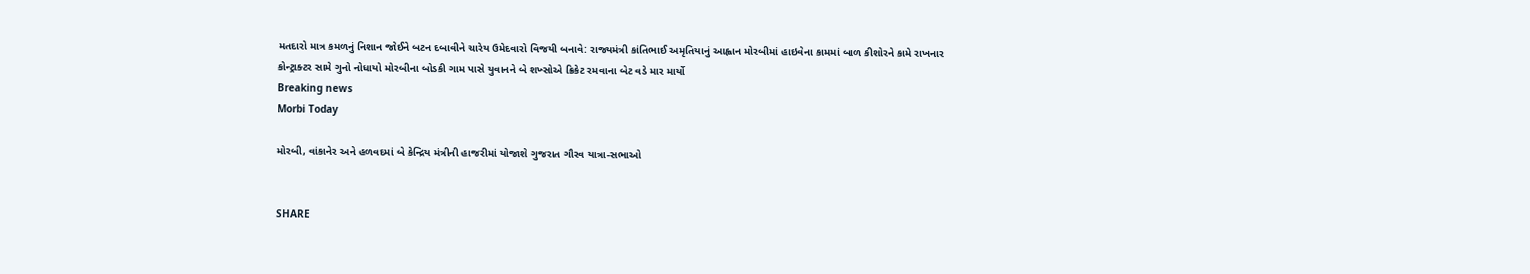મતદારો માત્ર કમળનું નિશાન જોઈને બટન દબાવીને ચારેય ઉમેદવારો વિજયી બનાવે: રાજ્યમંત્રી કાંતિભાઈ અમૃતિયાનું આહ્વાન મોરબીમાં હાઇવેના કામમાં બાળ કીશોરને કામે રાખનાર કોન્ટ્રાક્ટર સામે ગુનો નોધાયો મોરબીના બોડકી ગામ પાસે યુવાનને બે શખ્સોએ ક્રિકેટ રમવાના બેટ વડે માર માર્યો
Breaking news
Morbi Today

મોરબી, વાંકાનેર અને હળવદમાં બે કેન્દ્રિય મંત્રીની હાજરીમાં યોજાશે ગુજરાત ગૌરવ યાત્રા-સભાઓ


SHARE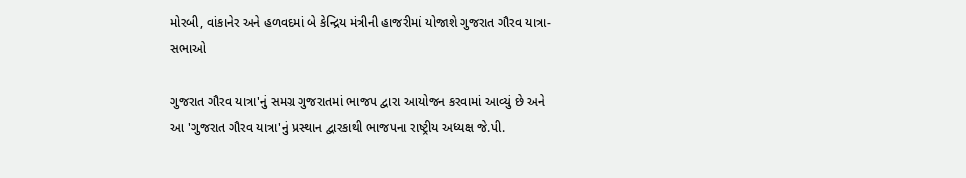મોરબી, વાંકાનેર અને હળવદમાં બે કેન્દ્રિય મંત્રીની હાજરીમાં યોજાશે ગુજરાત ગૌરવ યાત્રા-સભાઓ

ગુજરાત ગૌરવ યાત્રા'નું સમગ્ર ગુજરાતમાં ભાજપ દ્વારા આયોજન કરવામાં આવ્યું છે અને આ 'ગુજરાત ગૌરવ યાત્રા'નું પ્રસ્થાન દ્વારકાથી ભાજપના રાષ્ટ્રીય અધ્યક્ષ જે.પી.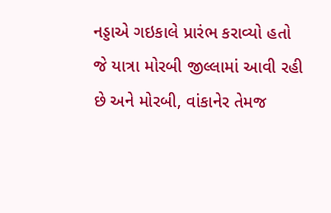નડ્ડાએ ગઇકાલે પ્રારંભ કરાવ્યો હતો જે યાત્રા મોરબી જીલ્લામાં આવી રહી છે અને મોરબી, વાંકાનેર તેમજ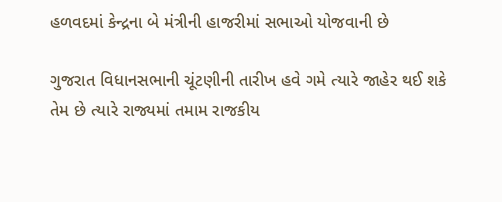હળવદમાં કેન્દ્રના બે મંત્રીની હાજરીમાં સભાઓ યોજવાની છે

ગુજરાત વિધાનસભાની ચૂંટણીની તારીખ હવે ગમે ત્યારે જાહેર થઈ શકે તેમ છે ત્યારે રાજ્યમાં તમામ રાજકીય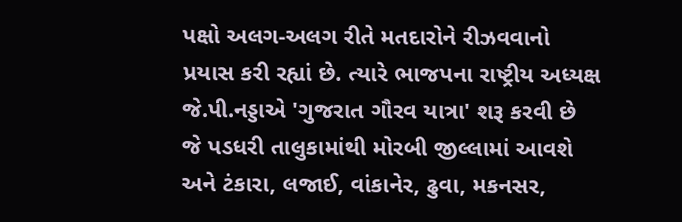પક્ષો અલગ-અલગ રીતે મતદારોને રીઝવવાનો પ્રયાસ કરી રહ્યાં છે. ત્યારે ભાજપના રાષ્ટ્રીય અધ્યક્ષ જે.પી.નડ્ડાએ 'ગુજરાત ગૌરવ યાત્રા' શરૂ કરવી છે જે પડધરી તાલુકામાંથી મોરબી જીલ્લામાં આવશે અને ટંકારા, લજાઈ, વાંકાનેર, ઢુવા, મકનસર,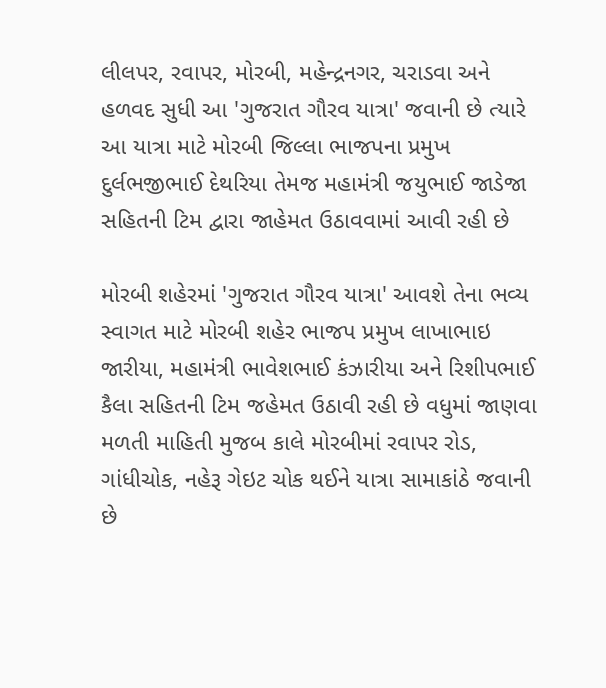લીલપર, રવાપર, મોરબી, મહેન્દ્રનગર, ચરાડવા અને હળવદ સુધી આ 'ગુજરાત ગૌરવ યાત્રા' જવાની છે ત્યારે આ યાત્રા માટે મોરબી જિલ્લા ભાજપના પ્રમુખ દુર્લભજીભાઈ દેથરિયા તેમજ મહામંત્રી જયુભાઈ જાડેજા સહિતની ટિમ દ્વારા જાહેમત ઉઠાવવામાં આવી રહી છે

મોરબી શહેરમાં 'ગુજરાત ગૌરવ યાત્રા' આવશે તેના ભવ્ય સ્વાગત માટે મોરબી શહેર ભાજપ પ્રમુખ લાખાભાઇ જારીયા, મહામંત્રી ભાવેશભાઈ કંઝારીયા અને રિશીપભાઈ કૈલા સહિતની ટિમ જહેમત ઉઠાવી રહી છે વધુમાં જાણવા મળતી માહિતી મુજબ કાલે મોરબીમાં રવાપર રોડ, ગાંધીચોક, નહેરૂ ગેઇટ ચોક થઈને યાત્રા સામાકાંઠે જવાની છે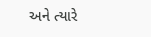અને ત્યારે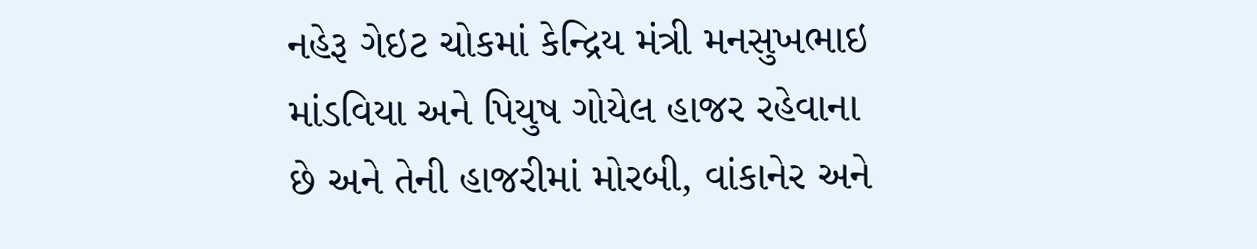નહેરૂ ગેઇટ ચોકમાં કેન્દ્રિય મંત્રી મનસુખભાઇ માંડવિયા અને પિયુષ ગોયેલ હાજર રહેવાના છે અને તેની હાજરીમાં મોરબી, વાંકાનેર અને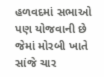હળવદમાં સભાઓ પણ યોજવાની છે જેમાં મોરબી ખાતે સાંજે ચાર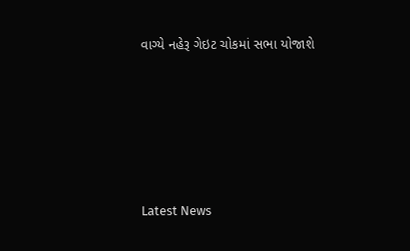વાગ્યે નહેરૂ ગેઇટ ચોકમાં સભા યોજાશે






Latest News